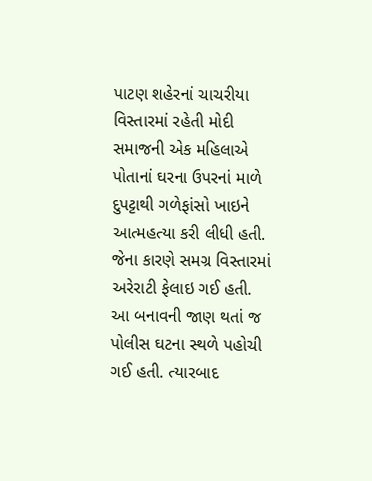પાટણ શહેરનાં ચાચરીયા વિસ્તારમાં રહેતી મોદી સમાજની એક મહિલાએ પોતાનાં ઘરના ઉપરનાં માળે દુપટ્ટાથી ગળેફાંસો ખાઇને આત્મહત્યા કરી લીધી હતી. જેના કારણે સમગ્ર વિસ્તારમાં અરેરાટી ફેલાઇ ગઈ હતી. આ બનાવની જાણ થતાં જ પોલીસ ઘટના સ્થળે પહોચી ગઈ હતી. ત્યારબાદ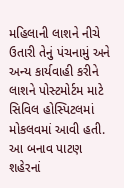મહિલાની લાશને નીચે ઉતારી તેનું પંચનામું અને અન્ય કાર્યવાહી કરીને લાશને પોસ્ટમોર્ટમ માટે સિવિલ હોસ્પિટલમાં મોકલવમાં આવી હતી. આ બનાવ પાટણ શહેરનાં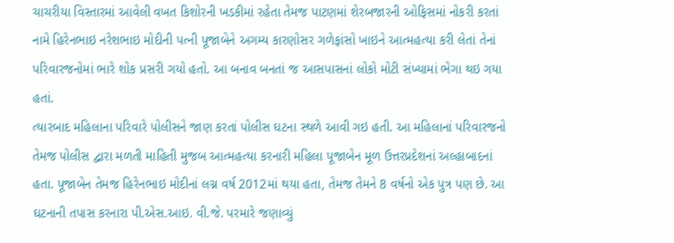ચાચરીયા વિસ્તારમાં આવેલી વખત કિશોરની ખડકીમાં રહેતા તેમજ પાટણમાં શેરબજારની ઓફિસમાં નોકરી કરતાં નામે હિરેનભાઇ નરેશભાઇ મોદીની પત્ની પૂજાબેને અગમ્ય કારણોસર ગળેફાંસો ખાઇને આત્મહત્યા કરી લેતાં તેનાં પરિવારજનોમાં ભારે શોક પ્રસરી ગયો હતો. આ બનાવ બનતાં જ આસપાસનાં લોકો મોટી સંખ્યામાં ભેગા થઇ ગયા હતાં.
ત્યારબાદ મહિલાના પરિવારે પોલીસને જાણ કરતાં પોલીસ ઘટના સ્થળે આવી ગઇ હતી. આ મહિલાનાં પરિવારજનો તેમજ પોલીસ દ્વારા મળતી માહિતી મુજબ આત્મહત્યા કરનારી મહિલા પૂજાબેન મૂળ ઉત્તરપ્રદેશનાં અલ્હાબાદનાં હતા. પૂજાબેન તેમજ હિરેનભાઇ મોદીનાં લગ્ન વર્ષ 2012માં થયા હતા, તેમજ તેમને 8 વર્ષનો એક પુત્ર પણ છે. આ ઘટનાની તપાસ કરનારા પી.એસ.આઇ. વી.જે. પરમારે જણાવ્યું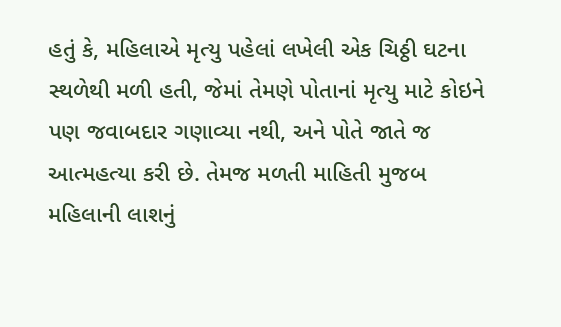હતું કે, મહિલાએ મૃત્યુ પહેલાં લખેલી એક ચિઠ્ઠી ઘટના સ્થળેથી મળી હતી, જેમાં તેમણે પોતાનાં મૃત્યુ માટે કોઇને પણ જવાબદાર ગણાવ્યા નથી, અને પોતે જાતે જ આત્મહત્યા કરી છે. તેમજ મળતી માહિતી મુજબ મહિલાની લાશનું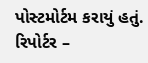પોસ્ટમોર્ટમ કરાયું હતું.
રિપોર્ટર –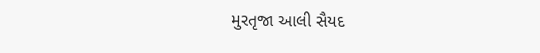મુરતૃજા આલી સૈયદ